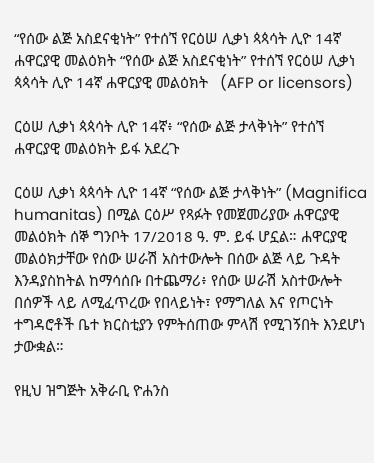“የሰው ልጅ አስደናቂነት” የተሰኘ የርዕሠ ሊቃነ ጳጳሳት ሊዮ 14ኛ  ሐዋርያዊ መልዕክት “የሰው ልጅ አስደናቂነት” የተሰኘ የርዕሠ ሊቃነ ጳጳሳት ሊዮ 14ኛ ሐዋርያዊ መልዕክት   (AFP or licensors)

ርዕሠ ሊቃነ ጳጳሳት ሊዮ 14ኛ፥ “የሰው ልጅ ታላቅነት” የተሰኘ ሐዋርያዊ መልዕክት ይፋ አደረጉ

ርዕሠ ሊቃነ ጳጳሳት ሊዮ 14ኛ “የሰው ልጅ ታላቅነት” (Magnifica humanitas) በሚል ርዕሥ የጻፉት የመጀመሪያው ሐዋርያዊ መልዕክት ሰኞ ግንቦት 17/2018 ዓ. ም. ይፋ ሆኗል። ሐዋርያዊ መልዕክታቸው የሰው ሠራሽ አስተውሎት በሰው ልጅ ላይ ጉዳት እንዳያስከትል ከማሳሰቡ በተጨማሪ፥ የሰው ሠራሽ አስተውሎት በሰዎች ላይ ለሚፈጥረው የበላይነት፣ የማግለል እና የጦርነት ተግዳሮቶች ቤተ ክርስቲያን የምትሰጠው ምላሽ የሚገኝበት እንደሆነ ታውቋል።

የዚህ ዝግጅት አቅራቢ ዮሐንስ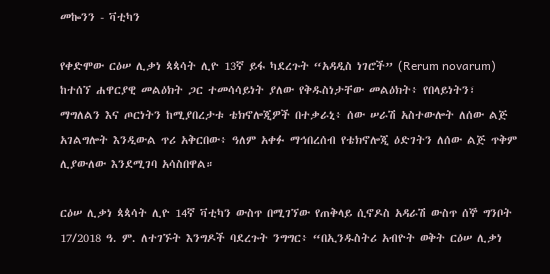መኰንን - ቫቲካን

የቀድሞው ርዕሠ ሊቃነ ጳጳሳት ሊዮ 13ኛ ይፋ ካደረጉት “አዳዲስ ነገሮች” (Rerum novarum) ከተሰኘ ሐዋርያዊ መልዕክት ጋር ተመሳሳይነት ያለው የቅዱስነታቸው መልዕክት፥ የበላይነትን፣ ማግለልን እና ጦርነትን ከሚያበረታቱ ቴክኖሎጂዎች በተቃራኒ፥ ሰው ሠራሽ አስተውሎት ለሰው ልጅ አገልግሎት እንዲውል ጥሪ አቅርበው፥ ዓለም አቀፉ ማኅበረሰብ የቴክኖሎጂ ዕድገትን ለሰው ልጅ ጥቅም ሊያውለው እንደሚገባ አሳስበዋል።

ርዕሠ ሊቃነ ጳጳሳት ሊዮ 14ኛ ቫቲካን ውስጥ በሚገኘው የጠቅላይ ሲኖዶስ አዳራሽ ውስጥ ሰኞ ግንቦት 17/2018 ዓ. ም. ለተገኙት እንግዶች ባደረጉት ንግግር፥ “በኢንዱስትሪ አብዮት ወቅት ርዕሠ ሊቃነ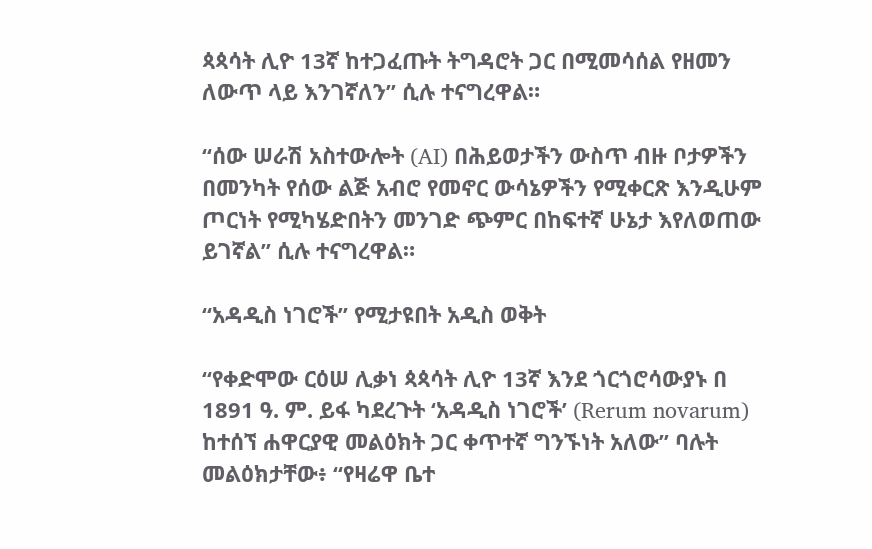ጳጳሳት ሊዮ 13ኛ ከተጋፈጡት ትግዳሮት ጋር በሚመሳሰል የዘመን ለውጥ ላይ እንገኛለን” ሲሉ ተናግረዋል።

“ሰው ሠራሽ አስተውሎት (AI) በሕይወታችን ውስጥ ብዙ ቦታዎችን በመንካት የሰው ልጅ አብሮ የመኖር ውሳኔዎችን የሚቀርጽ እንዲሁም ጦርነት የሚካሄድበትን መንገድ ጭምር በከፍተኛ ሁኔታ እየለወጠው ይገኛል” ሲሉ ተናግረዋል።

“አዳዲስ ነገሮች” የሚታዩበት አዲስ ወቅት

“የቀድሞው ርዕሠ ሊቃነ ጳጳሳት ሊዮ 13ኛ እንደ ጎርጎሮሳውያኑ በ 1891 ዓ. ም. ይፋ ካደረጉት ‘አዳዲስ ነገሮች’ (Rerum novarum) ከተሰኘ ሐዋርያዊ መልዕክት ጋር ቀጥተኛ ግንኙነት አለው” ባሉት መልዕክታቸው፥ “የዛሬዋ ቤተ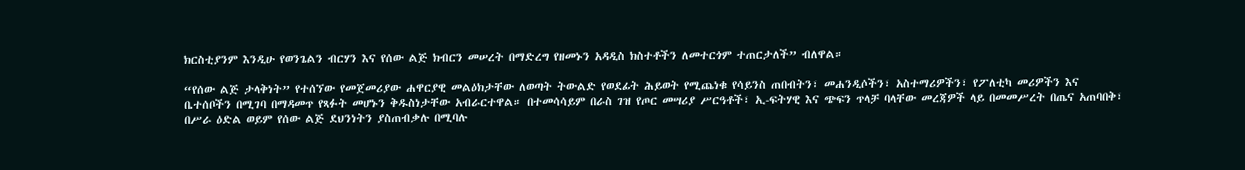ክርስቲያንም እንዲሁ የወንጌልን ብርሃን እና የሰው ልጅ ክብርን መሠረት በማድረግ የዘመኑን አዳዲስ ክስተቶችን ለመተርጎም ተጠርታለች” ብለዋል።

“የሰው ልጅ ታላቅነት” የተሰኘው የመጀመሪያው ሐዋርያዊ መልዕክታቸው ለወጣት ትውልድ የወደፊት ሕይወት የሚጨነቁ የሳይንስ ጠበብትን፣ መሐንዲሶችን፣ አስተማሪዎችን፣ የፖለቲካ መሪዎችን እና ቤተሰቦችን በሚገባ በማዳመጥ የጻፉት መሆኑን ቅዱስነታቸው አብራርተዋል። በተመሳሳይም በራስ ገዝ የጦር መሣሪያ ሥርዓቶች፣ ኢ-ፍትሃዊ እና ጭፍን ጥላቻ ባላቸው መረጃዎች ላይ በመመሥረት በጤና አጠባበቅ፣ በሥራ ዕድል ወይም የሰው ልጅ ደህንነትን ያስጠብቃሉ በሚባሉ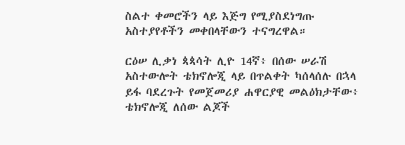ስልተ ቀመሮችን ላይ እጅግ የሚያስደነግጡ አስተያየቶችን መቀበላቸውን ተናግረዋል።

ርዕሠ ሊቃነ ጳጳሳት ሊዮ 14ኛ፥ በሰው ሠራሽ አስተውሎት ቴክኖሎጂ ላይ በጥልቀት ካሰላሰሉ በኋላ ይፋ ባደረጉት የመጀመሪያ ሐዋርያዊ መልዕክታቸው፥ ቴክኖሎጂ ለሰው ልጆች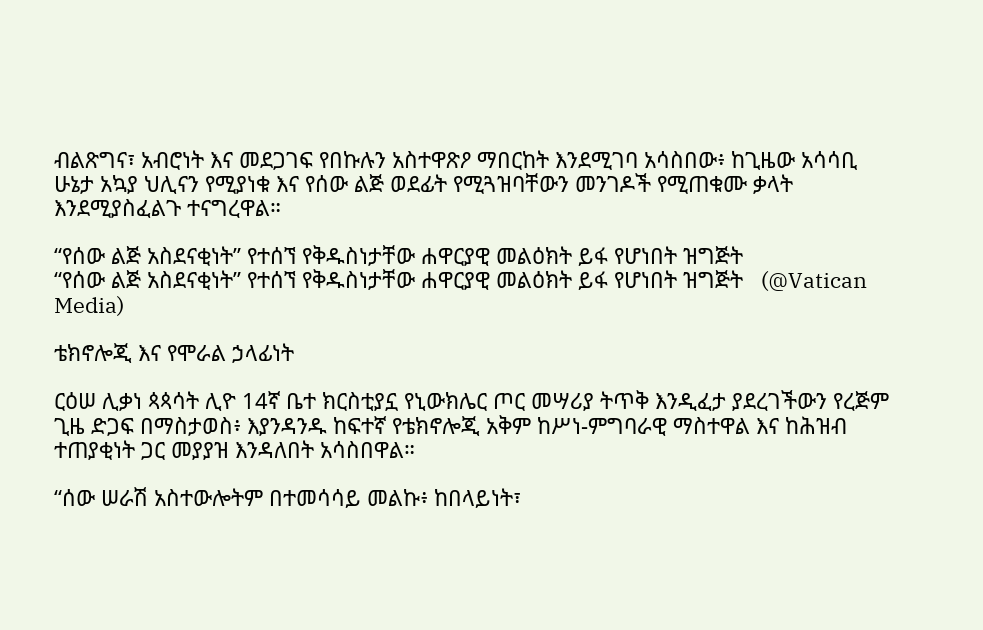ብልጽግና፣ አብሮነት እና መደጋገፍ የበኩሉን አስተዋጽዖ ማበርከት እንደሚገባ አሳስበው፥ ከጊዜው አሳሳቢ ሁኔታ አኳያ ህሊናን የሚያነቁ እና የሰው ልጅ ወደፊት የሚጓዝባቸውን መንገዶች የሚጠቁሙ ቃላት እንደሚያስፈልጉ ተናግረዋል።

“የሰው ልጅ አስደናቂነት” የተሰኘ የቅዱስነታቸው ሐዋርያዊ መልዕክት ይፋ የሆነበት ዝግጅት
“የሰው ልጅ አስደናቂነት” የተሰኘ የቅዱስነታቸው ሐዋርያዊ መልዕክት ይፋ የሆነበት ዝግጅት   (@Vatican Media)

ቴክኖሎጂ እና የሞራል ኃላፊነት

ርዕሠ ሊቃነ ጳጳሳት ሊዮ 14ኛ ቤተ ክርስቲያኗ የኒውክሌር ጦር መሣሪያ ትጥቅ እንዲፈታ ያደረገችውን የረጅም ጊዜ ድጋፍ በማስታወስ፥ እያንዳንዱ ከፍተኛ የቴክኖሎጂ አቅም ከሥነ-ምግባራዊ ማስተዋል እና ከሕዝብ ተጠያቂነት ጋር መያያዝ እንዳለበት አሳስበዋል።

“ሰው ሠራሽ አስተውሎትም በተመሳሳይ መልኩ፥ ከበላይነት፣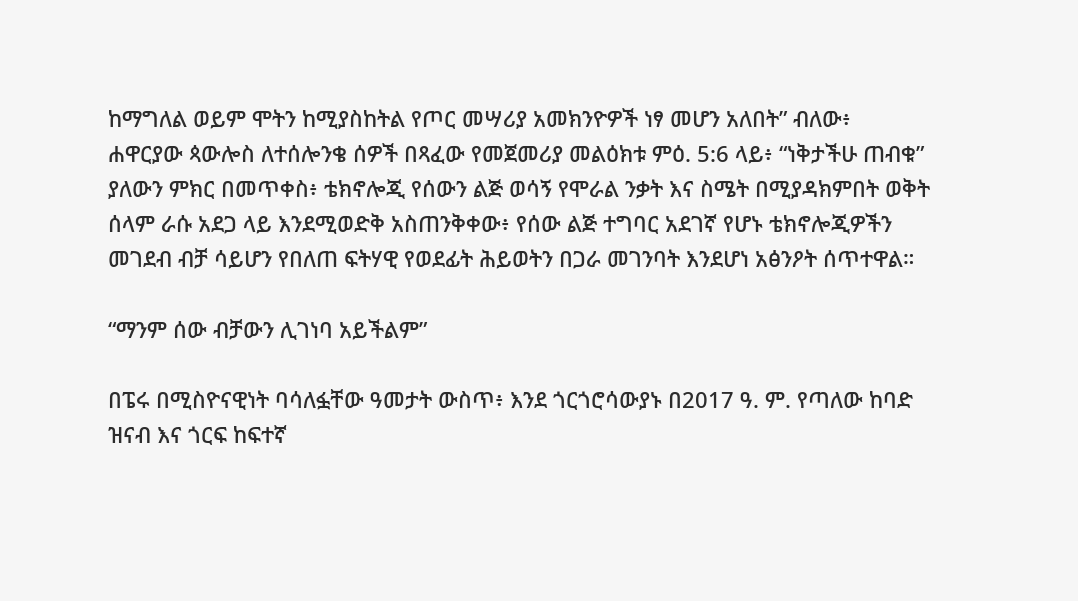ከማግለል ወይም ሞትን ከሚያስከትል የጦር መሣሪያ አመክንዮዎች ነፃ መሆን አለበት” ብለው፥ ሐዋርያው ጳውሎስ ለተሰሎንቄ ሰዎች በጻፈው የመጀመሪያ መልዕክቱ ምዕ. 5:6 ላይ፥ “ነቅታችሁ ጠብቁ” ያለውን ምክር በመጥቀስ፥ ቴክኖሎጂ የሰውን ልጅ ወሳኝ የሞራል ንቃት እና ስሜት በሚያዳክምበት ወቅት ሰላም ራሱ አደጋ ላይ እንደሚወድቅ አስጠንቅቀው፥ የሰው ልጅ ተግባር አደገኛ የሆኑ ቴክኖሎጂዎችን መገደብ ብቻ ሳይሆን የበለጠ ፍትሃዊ የወደፊት ሕይወትን በጋራ መገንባት እንደሆነ አፅንዖት ሰጥተዋል።

“ማንም ሰው ብቻውን ሊገነባ አይችልም”

በፔሩ በሚስዮናዊነት ባሳለፏቸው ዓመታት ውስጥ፥ እንደ ጎርጎሮሳውያኑ በ2017 ዓ. ም. የጣለው ከባድ ዝናብ እና ጎርፍ ከፍተኛ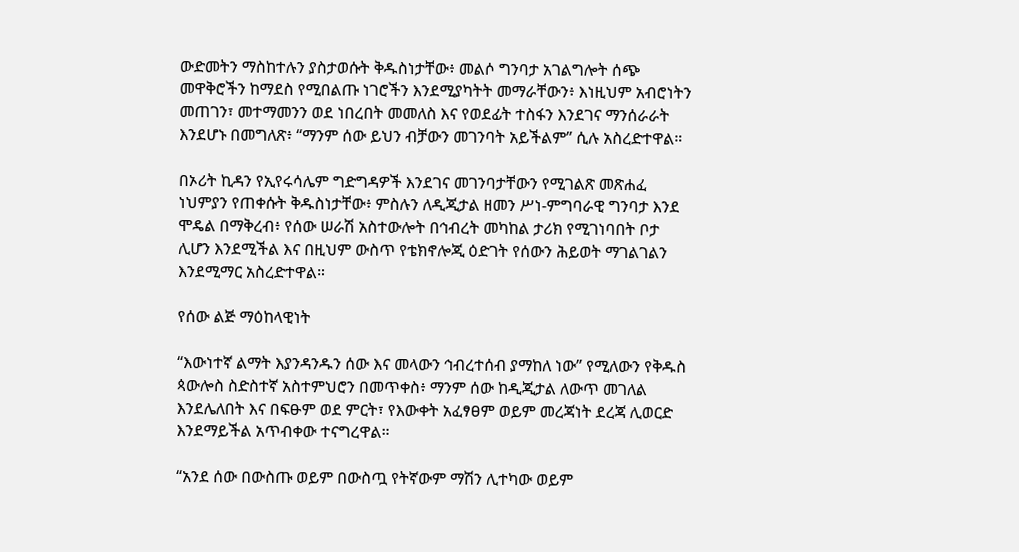ውድመትን ማስከተሉን ያስታወሱት ቅዱስነታቸው፥ መልሶ ግንባታ አገልግሎት ሰጭ መዋቅሮችን ከማደስ የሚበልጡ ነገሮችን እንደሚያካትት መማራቸውን፥ እነዚህም አብሮነትን መጠገን፣ መተማመንን ወደ ነበረበት መመለስ እና የወደፊት ተስፋን እንደገና ማንሰራራት እንደሆኑ በመግለጽ፥ “ማንም ሰው ይህን ብቻውን መገንባት አይችልም” ሲሉ አስረድተዋል።

በኦሪት ኪዳን የኢየሩሳሌም ግድግዳዎች እንደገና መገንባታቸውን የሚገልጽ መጽሐፈ ነህምያን የጠቀሱት ቅዱስነታቸው፥ ምስሉን ለዲጂታል ዘመን ሥነ-ምግባራዊ ግንባታ እንደ ሞዴል በማቅረብ፥ የሰው ሠራሽ አስተውሎት በኅብረት መካከል ታሪክ የሚገነባበት ቦታ ሊሆን እንደሚችል እና በዚህም ውስጥ የቴክኖሎጂ ዕድገት የሰውን ሕይወት ማገልገልን እንደሚማር አስረድተዋል።

የሰው ልጅ ማዕከላዊነት

“እውነተኛ ልማት እያንዳንዱን ሰው እና መላውን ኅብረተሰብ ያማከለ ነው” የሚለውን የቅዱስ ጳውሎስ ስድስተኛ አስተምህሮን በመጥቀስ፥ ማንም ሰው ከዲጂታል ለውጥ መገለል እንደሌለበት እና በፍፁም ወደ ምርት፣ የእውቀት አፈፃፀም ወይም መረጃነት ደረጃ ሊወርድ እንደማይችል አጥብቀው ተናግረዋል።

“አንደ ሰው በውስጡ ወይም በውስጧ የትኛውም ማሽን ሊተካው ወይም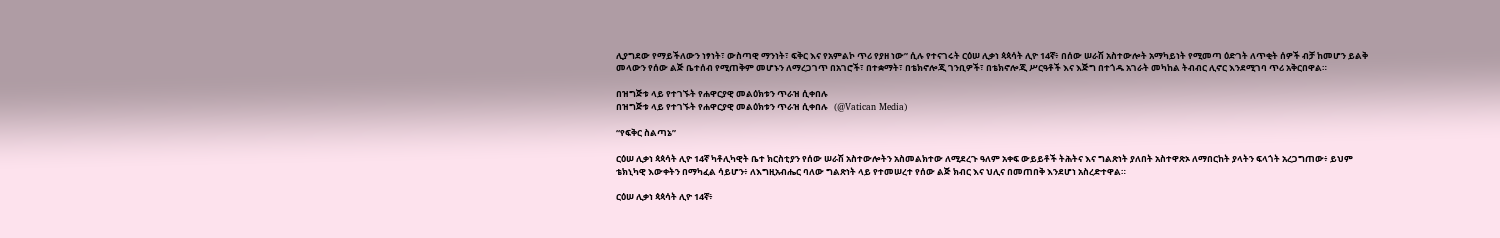ሊያግደው የማይችለውን ነፃነት፣ ውስጣዊ ማንነት፣ ፍቅር እና የአምልኮ ጥሪ የያዘ ነው” ሲሉ የተናገሩት ርዕሠ ሊቃነ ጳጳሳት ሊዮ 14ኛ፥ በሰው ሠራሽ አስተውሎት አማካይነት የሚመጣ ዕድገት ለጥቂት ሰዎች ብቻ ከመሆን ይልቅ መላውን የሰው ልጅ ቤተሰብ የሚጠቅም መሆኑን ለማረጋገጥ በአገሮች፣ በተቋማት፣ በቴክኖሎጂ ገንቢዎች፣ በቴክኖሎጂ ሥርዓቶች እና እጅግ በተጎዱ አገራት መካከል ትብብር ሊኖር እንደሚገባ ጥሪ አቅርበዋል።

በዝግጅቱ ላይ የተገኙት የሐዋርያዊ መልዕክቱን ጥራዝ ሲቀበሉ
በዝግጅቱ ላይ የተገኙት የሐዋርያዊ መልዕክቱን ጥራዝ ሲቀበሉ   (@Vatican Media)

“የፍቅር ስልጣኔ”

ርዕሠ ሊቃነ ጳጳሳት ሊዮ 14ኛ ካቶሊካዊት ቤተ ክርስቲያን የሰው ሠራሽ አስተውሎትን አስመልክተው ለሚደረጉ ዓለም አቀፍ ውይይቶች ትሕትና እና ግልጽነት ያለበት አስተዋጽኦ ለማበርከት ያላትን ፍላጎት አረጋግጠው፥ ይህም ቴክኒካዊ እውቀትን በማካፈል ሳይሆን፥ ለእግዚአብሔር ባለው ግልጽነት ላይ የተመሠረተ የሰው ልጅ ክብር እና ህሊና በመጠበቅ እንደሆነ አስረድተዋል።

ርዕሠ ሊቃነ ጳጳሳት ሊዮ 14ኛ፥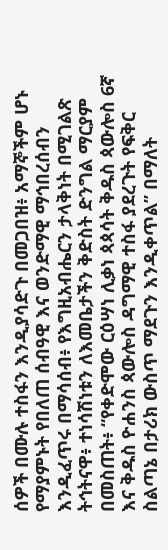ሰዎች በሙሉ ተስፋን እንዲያሳድጉ በመጋበዝ፥ አማኞችም ሆኑ የማያምኑት የበለጠ ሰብዓዊ እና ወንድማዊ ማኅበረሰብን እንዲፈጥሩ በማሳሰብ፥ የእግዚአብሔርን ታላቅነት በሚገልጽ ትኅትናዋ፥ ተነሳሽነቱን ለእመቤታችን ቅድስት ድንግል ማርያም በመስጠት፥ “የቀድሞው ርዕሣነ ሊቃነ ጳጳሳት ቅዱስ ጳውሎስ 6ኛ እና ቅዱስ ዮሐንስ ጳውሎስ ዳግማዊ ተስፋ ያደረጉት የፍቅር ስልጣኔ በታሪክ ውስጥ ማደጉን እንዲቀጥል” በማለት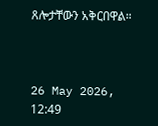ጸሎታቸውን አቅርበዋል።



26 May 2026, 12:49